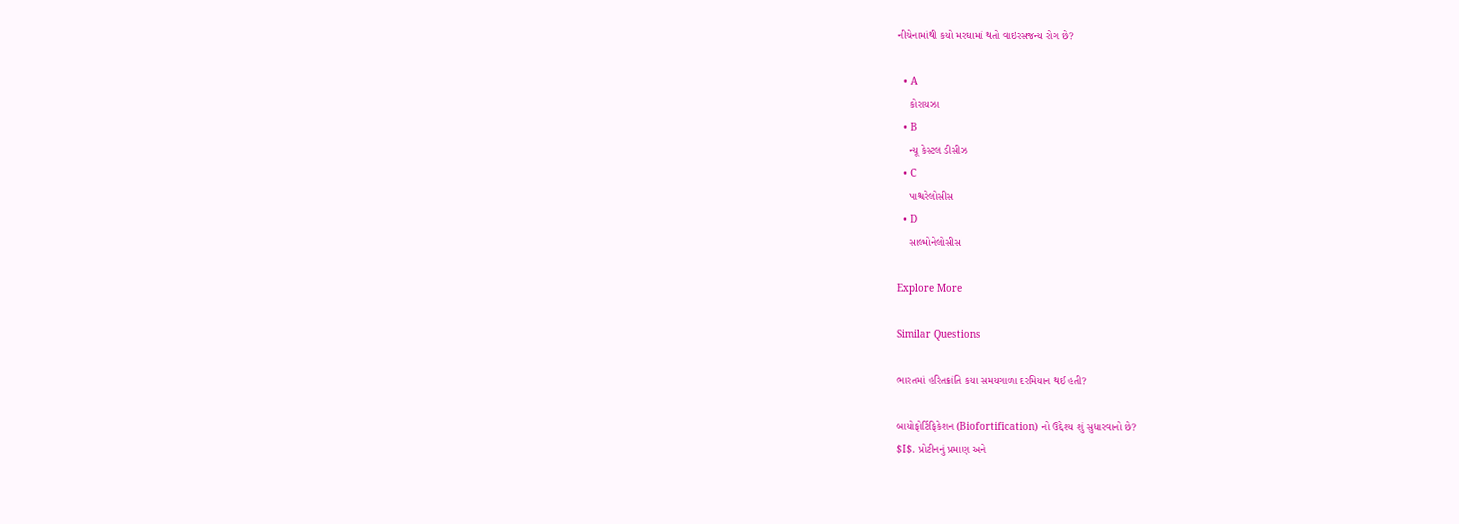નીચેનામાંથી કયો મરઘામાં થતો વાઇરસજન્ય રોગ છે?

  • A
    કોરાયઝા
  • B
    ન્યૂ કેસ્ટલ ડીસીઝ
  • C
    પાશ્ચરેલોસીસ
  • D
    સાલ્મોનેલોસીસ

Explore More

Similar Questions

ભારતમાં હરિતક્રાંતિ કયા સમયગાળા દરમિયાન થઈ હતી?

બાયોફોર્ટિફિકેશન (Biofortification) નો ઉદ્દેશ્ય શું સુધારવાનો છે?
$I$. પ્રોટીનનું પ્રમાણ અને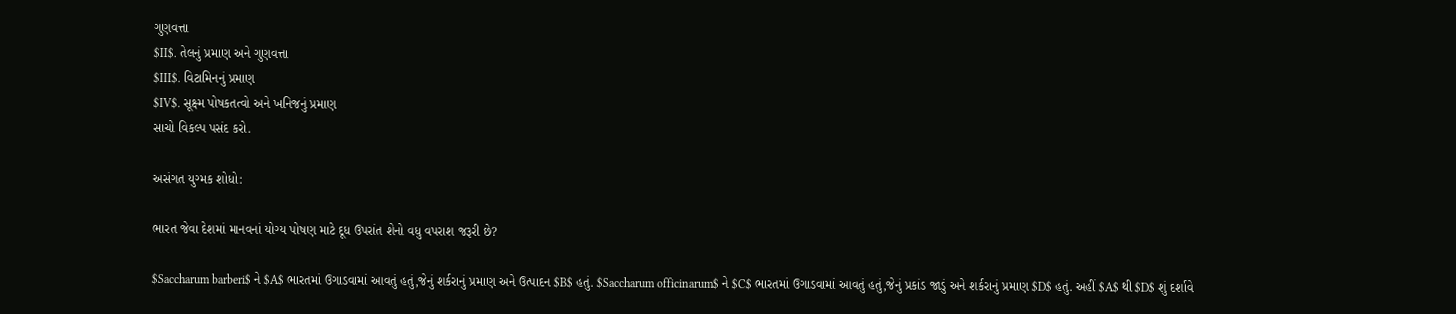ગુણવત્તા
$II$. તેલનું પ્રમાણ અને ગુણવત્તા
$III$. વિટામિનનું પ્રમાણ
$IV$. સૂક્ષ્મ પોષકતત્વો અને ખનિજનું પ્રમાણ
સાચો વિકલ્પ પસંદ કરો.

અસંગત યુગ્મક શોધો:

ભારત જેવા દેશમાં માનવનાં યોગ્ય પોષણ માટે દૂધ ઉપરાંત શેનો વધુ વપરાશ જરૂરી છે?

$Saccharum barberi$ ને $A$ ભારતમાં ઉગાડવામાં આવતું હતું,જેનું શર્કરાનું પ્રમાણ અને ઉત્પાદન $B$ હતું. $Saccharum officinarum$ ને $C$ ભારતમાં ઉગાડવામાં આવતું હતું,જેનું પ્રકાંડ જાડું અને શર્કરાનું પ્રમાણ $D$ હતું. અહીં $A$ થી $D$ શું દર્શાવે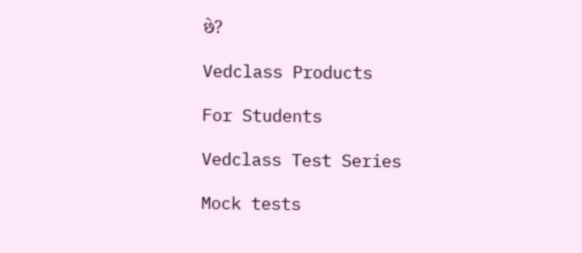છે?

Vedclass Products

For Students

Vedclass Test Series

Mock tests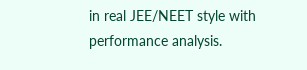in real JEE/NEET style with performance analysis.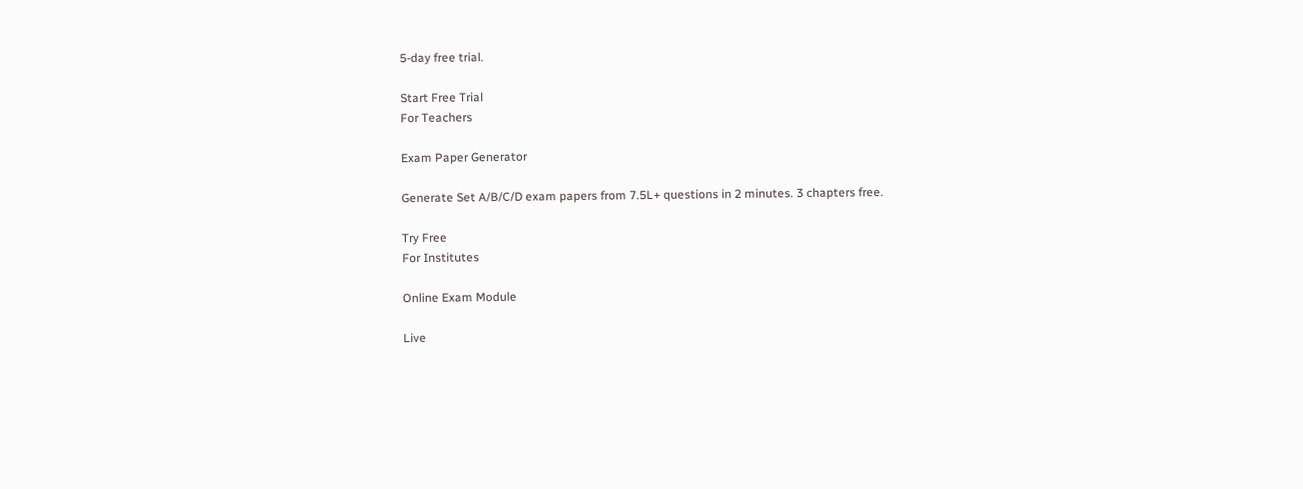5-day free trial.

Start Free Trial
For Teachers

Exam Paper Generator

Generate Set A/B/C/D exam papers from 7.5L+ questions in 2 minutes. 3 chapters free.

Try Free
For Institutes

Online Exam Module

Live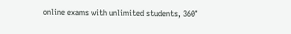online exams with unlimited students, 360°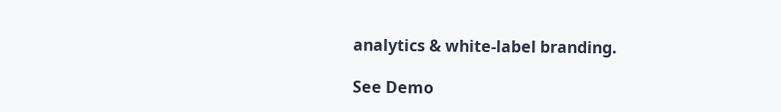analytics & white-label branding.

See Demo